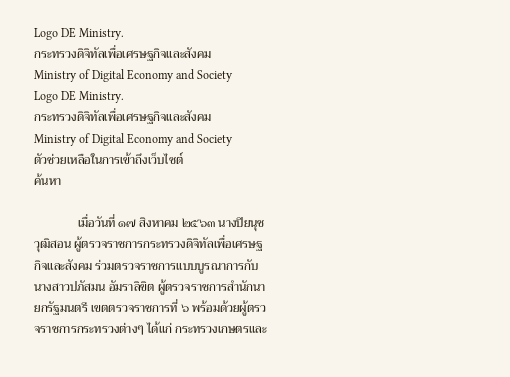Logo DE Ministry.
กระทรวงดิจิทัลเพื่อเศรษฐกิจและสังคม
Ministry of Digital Economy and Society
Logo DE Ministry.
กระทรวงดิจิทัลเพื่อเศรษฐกิจและสังคม
Ministry of Digital Economy and Society
ตัวช่วยเหลือในการเข้าถึงเว็บไซต์
ค้นหา

              เมื่อวันที่ ๑๗ สิงหาคม ๒๕๖๓ นางปิยนุช วุฒิสอน ผู้ตรวจราชการกระทรวงดิจิทัลเพื่อเศรษฐกิจและสังคม ร่วมตรวจราชการแบบบูรณาการกับ นางสาวปภัสมน อัมราลิขิต ผู้ตรวจราชการสำนักนายกรัฐมนตรี เขตตรวจราชการที่ ๖ พร้อมด้วยผู้ตรวจราชการกระทรวงต่างๆ ได้แก่ กระทรวงเกษตรและ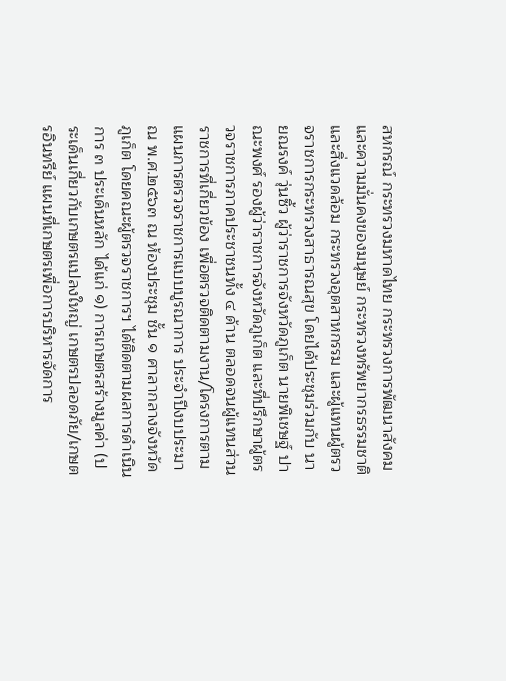สหกรณ์ กระทรวงมหาดไทย กระทรวงการพัฒนาสังคมและความมั่นคงของมนุษย์ กระทรวงทรัพยากรธรรมชาติและสิ่งแวดล้อม กระทรวงอุตสาหกรรม และผู้แทนผู้ตรวจราชการกระทรวงสาธารณสุข โดยได้ประชุมร่วมกับ นายณรงค์ วุ่นซิ้ว ผู้ว่าราชการจังหวัดภูเก็ต นายพิเชษฐ์ ปาณะพงศ์ รองผู้ว่าราชการจังหวัดภูเก็ต และที่ปรึกษาผู้ตรวจราชการภาคประชาชนทั้ง ๔ ด้าน ตลอดจนผู้แทนส่วนราชการที่เกี่ยวข้อง เพื่อตรวจติดตามงาน/โครงการตามแผนการตรวจราชการแบบบูรณาการ ประจำปีงบประมาณ พ.ศ.๒๕๖๓ ณ ห้องประชุม ชั้น ๑ ศาลากลางจังหวัดภูเก็ต โดยคณะผู้ตรวจราชการฯ ได้ติดตามผลการดำเนินการ ๓ ประเด็นหลัก ได้แก่ ๑) การเกษตรสร้างมูลค่า (ประเด็นเกี่ยวกับเกษตรแปลงใหญ่ เกษตรปลอดภัย/เกษตรอินทรีย์ แผนที่เกษตรเพื่อการบริหารจัดการ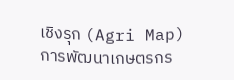เชิงรุก (Agri Map) การพัฒนาเกษตรกร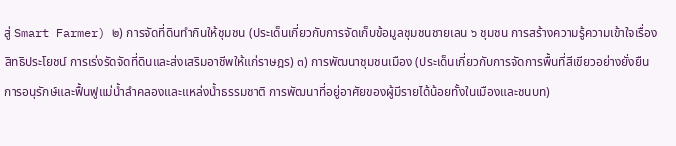สู่ Smart Farmer) ๒) การจัดที่ดินทำกินให้ชุมชน (ประเด็นเกี่ยวกับการจัดเก็บข้อมูลชุมชนชายเลน ๖ ชุมชน การสร้างความรู้ความเข้าใจเรื่องสิทธิประโยชน์ การเร่งรัดจัดที่ดินและส่งเสริมอาชีพให้แก่ราษฎร) ๓) การพัฒนาชุมชนเมือง (ประเด็นเกี่ยวกับการจัดการพื้นที่สีเขียวอย่างยั่งยืน การอนุรักษ์และฟื้นฟูแม่น้ำลำคลองและแหล่งน้ำธรรมชาติ การพัฒนาที่อยู่อาศัยของผู้มีรายได้น้อยทั้งในเมืองและชนบท)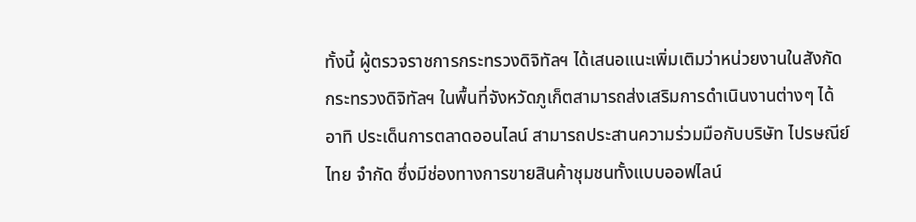ทั้งนี้ ผู้ตรวจราชการกระทรวงดิจิทัลฯ ได้เสนอแนะเพิ่มเติมว่าหน่วยงานในสังกัดกระทรวงดิจิทัลฯ ในพื้นที่จังหวัดภูเก็ตสามารถส่งเสริมการดำเนินงานต่างๆ ได้ อาทิ ประเด็นการตลาดออนไลน์ สามารถประสานความร่วมมือกับบริษัท ไปรษณีย์ไทย จำกัด ซึ่งมีช่องทางการขายสินค้าชุมชนทั้งแบบออฟไลน์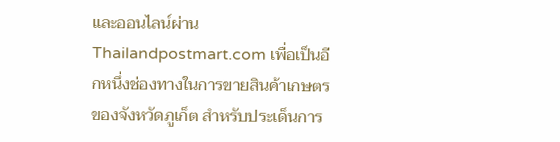และออนไลน์ผ่าน Thailandpostmart.com เพื่อเป็นอีกหนึ่งช่องทางในการขายสินค้าเกษตรของจังหวัดภูเก็ต สำหรับประเด็นการ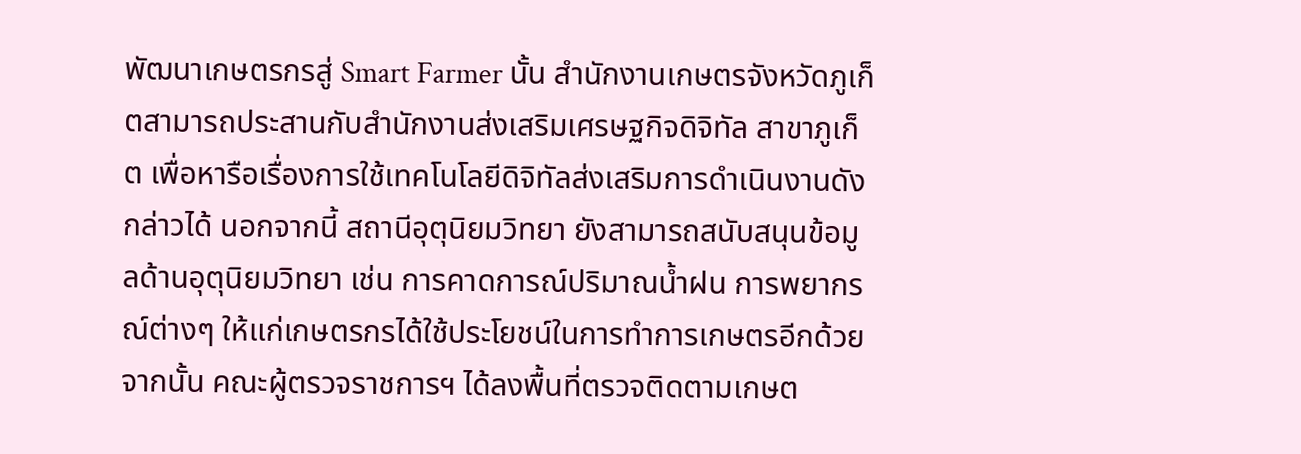พัฒนาเกษตรกรสู่ Smart Farmer นั้น สำนักงานเกษตรจังหวัดภูเก็ตสามารถประสานกับสำนักงานส่งเสริมเศรษฐกิจดิจิทัล สาขาภูเก็ต เพื่อหารือเรื่องการใช้เทคโนโลยีดิจิทัลส่งเสริมการดำเนินงานดังกล่าวได้ นอกจากนี้ สถานีอุตุนิยมวิทยา ยังสามารถสนับสนุนข้อมูลด้านอุตุนิยมวิทยา เช่น การคาดการณ์ปริมาณน้ำฝน การพยากรณ์ต่างๆ ให้แก่เกษตรกรได้ใช้ประโยชน์ในการทำการเกษตรอีกด้วย                  จากนั้น คณะผู้ตรวจราชการฯ ได้ลงพื้นที่ตรวจติดตามเกษต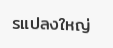รแปลงใหญ่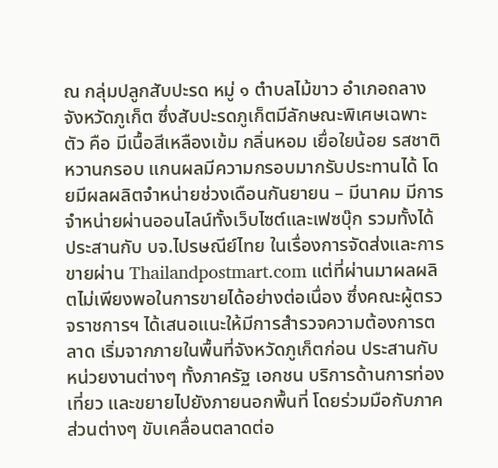ณ กลุ่มปลูกสับปะรด หมู่ ๑ ตำบลไม้ขาว อำเภอถลาง จังหวัดภูเก็ต ซึ่งสับปะรดภูเก็ตมีลักษณะพิเศษเฉพาะตัว คือ มีเนื้อสีเหลืองเข้ม กลิ่นหอม เยื่อใยน้อย รสชาติหวานกรอบ แกนผลมีความกรอบมากรับประทานได้ โดยมีผลผลิตจำหน่ายช่วงเดือนกันยายน – มีนาคม มีการจำหน่ายผ่านออนไลน์ทั้งเว็บไซต์และเฟซบุ๊ก รวมทั้งได้ประสานกับ บจ.ไปรษณีย์ไทย ในเรื่องการจัดส่งและการขายผ่าน Thailandpostmart.com แต่ที่ผ่านมาผลผลิตไม่เพียงพอในการขายได้อย่างต่อเนื่อง ซึ่งคณะผู้ตรวจราชการฯ ได้เสนอแนะให้มีการสำรวจความต้องการตลาด เริ่มจากภายในพื้นที่จังหวัดภูเก็ตก่อน ประสานกับหน่วยงานต่างๆ ทั้งภาครัฐ เอกชน บริการด้านการท่องเที่ยว และขยายไปยังภายนอกพื้นที่ โดยร่วมมือกับภาคส่วนต่างๆ ขับเคลื่อนตลาดต่อ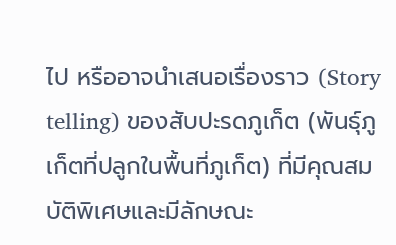ไป หรืออาจนำเสนอเรื่องราว (Story telling) ของสับปะรดภูเก็ต (พันธุ์ภูเก็ตที่ปลูกในพื้นที่ภูเก็ต) ที่มีคุณสมบัติพิเศษและมีลักษณะ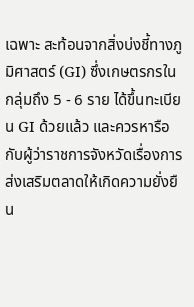เฉพาะ สะท้อนจากสิ่งบ่งชี้ทางภูมิศาสตร์ (GI) ซึ่งเกษตรกรในกลุ่มถึง 5 - 6 ราย ได้ขึ้นทะเบียน GI ด้วยแล้ว และควรหารือกับผู้ว่าราชการจังหวัดเรื่องการส่งเสริมตลาดให้เกิดความยั่งยืน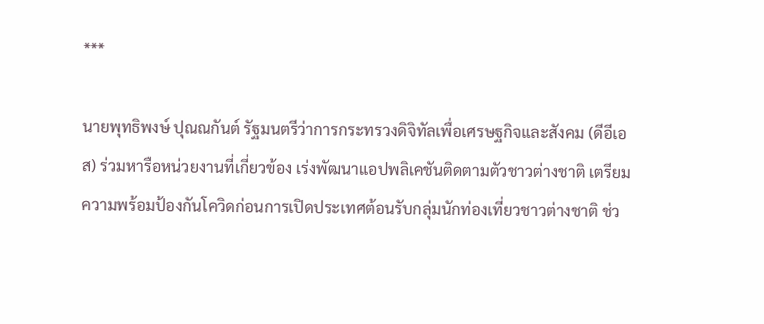***

นายพุทธิพงษ์ ปุณณกันต์ รัฐมนตรีว่าการกระทรวงดิจิทัลเพื่อเศรษฐกิจและสังคม (ดีอีเอส) ร่วมหารือหน่วยงานที่เกี่ยวข้อง เร่งพัฒนาแอปพลิเคชันติดตามตัวชาวต่างชาติ เตรียมความพร้อมป้องกันโควิดก่อนการเปิดประเทศต้อนรับกลุ่มนักท่องเที่ยวชาวต่างชาติ ช่ว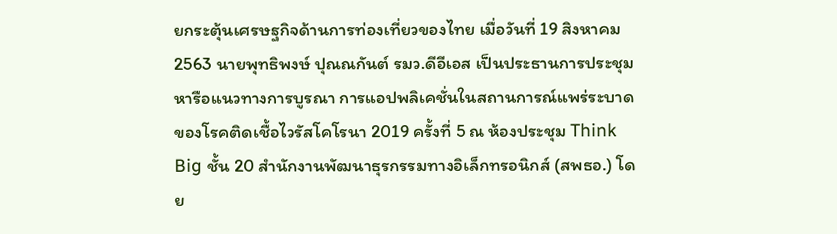ยกระตุ้นเศรษฐกิจด้านการท่องเที่ยวของไทย เมื่อวันที่ 19 สิงหาคม 2563 นายพุทธิพงษ์ ปุณณกันต์ รมว.ดีอีเอส เป็นประธานการประชุมหารือแนวทางการบูรณา การแอปพลิเคชั่นในสถานการณ์แพร่ระบาดของโรคติดเชื้อไวรัสโคโรนา 2019 ครั้งที่ 5 ณ ห้องประชุม Think Big ชั้น 20 สำนักงานพัฒนาธุรกรรมทางอิเล็กทรอนิกส์ (สพธอ.) โดย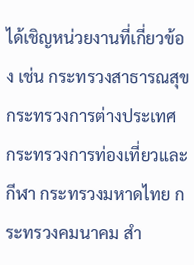ได้เชิญหน่วยงานที่เกี่ยวข้อง เช่น กระทรวงสาธารณสุข กระทรวงการต่างประเทศ กระทรวงการท่องเที่ยวและกีฬา กระทรวงมหาดไทย กระทรวงคมนาคม สำ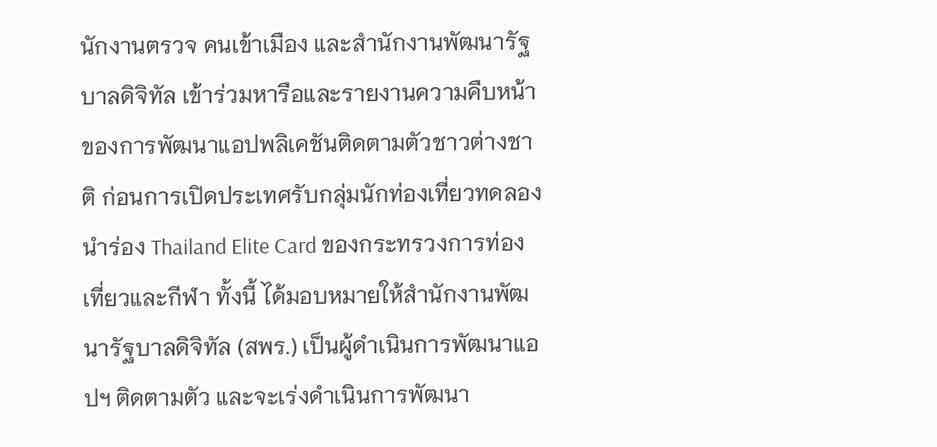นักงานตรวจ คนเข้าเมือง และสำนักงานพัฒนารัฐบาลดิจิทัล เข้าร่วมหารือและรายงานความคืบหน้าของการพัฒนาแอปพลิเคชันติดตามตัวชาวต่างชาติ ก่อนการเปิดประเทศรับกลุ่มนักท่องเที่ยวทดลองนำร่อง Thailand Elite Card ของกระทรวงการท่องเที่ยวและกีฬา ทั้งนี้ ได้มอบหมายให้สำนักงานพัฒนารัฐบาลดิจิทัล (สพร.) เป็นผู้ดำเนินการพัฒนาแอปฯ ติดตามตัว และจะเร่งดำเนินการพัฒนา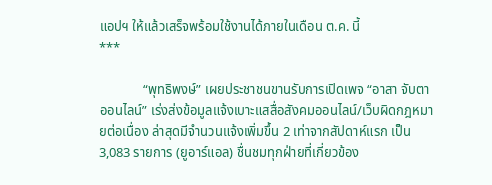แอปฯ ให้แล้วเสร็จพร้อมใช้งานได้ภายในเดือน ต.ค. นี้                                                                    ***

             “พุทธิพงษ์” เผยประชาชนขานรับการเปิดเพจ “อาสา จับตา ออนไลน์” เร่งส่งข้อมูลแจ้งเบาะแสสื่อสังคมออนไลน์/เว็บผิดกฎหมายต่อเนื่อง ล่าสุดมีจำนวนแจ้งเพิ่มขึ้น 2 เท่าจากสัปดาห์แรก เป็น 3,083 รายการ (ยูอาร์แอล) ชื่นชมทุกฝ่ายที่เกี่ยวข้อง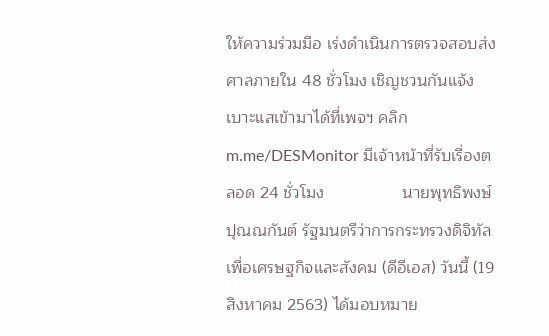ให้ความร่วมมือ เร่งดำเนินการตรวจสอบส่งศาลภายใน 48 ชั่วโมง เชิญชวนกันแจ้งเบาะแสเข้ามาได้ที่เพจฯ คลิก m.me/DESMonitor มีเจ้าหน้าที่รับเรื่องตลอด 24 ชั่วโมง                 นายพุทธิพงษ์ ปุณณกันต์ รัฐมนตรีว่าการกระทรวงดิจิทัลเพื่อเศรษฐกิจและสังคม (ดีอีเอส) วันนี้ (19 สิงหาคม 2563) ได้มอบหมาย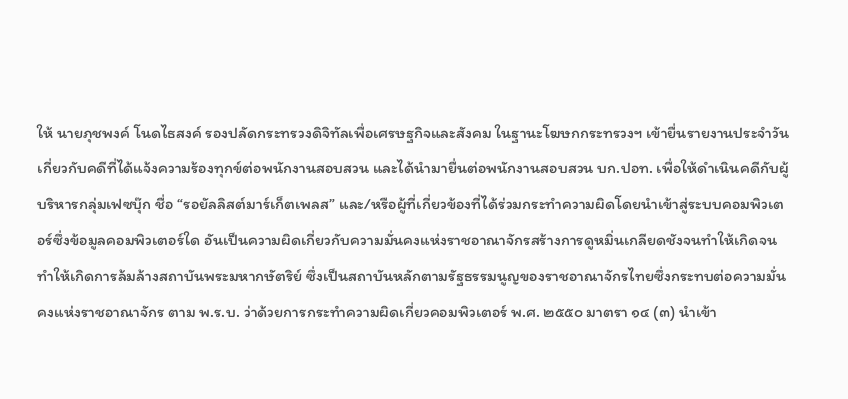ให้ นายภุชพงค์ โนดไธสงค์ รองปลัดกระทรวงดิจิทัลเพื่อเศรษฐกิจและสังคม ในฐานะโฆษกกระทรวงฯ เข้ายื่นรายงานประจำวันเกี่ยวกับคดีที่ได้แจ้งความร้องทุกข์ต่อพนักงานสอบสวน และได้นำมายื่นต่อพนักงานสอบสวน บก.ปอท. เพื่อให้ดำเนินคดีกับผู้บริหารกลุ่มเฟซบุ๊ก ชื่อ “รอยัลลิสต์มาร์เก็ตเพลส” และ/หรือผู้ที่เกี่ยวข้องที่ได้ร่วมกระทำความผิดโดยนำเข้าสู่ระบบคอมพิวเตอร์ซึ่งข้อมูลคอมพิวเตอร์ใด อันเป็นความผิดเกี่ยวกับความมั่นคงแห่งราชอาณาจักรสร้างการดูหมิ่นเกลียดชังจนทำให้เกิดจนทำให้เกิดการล้มล้างสถาบันพระมหากษัตริย์ ซึ่งเป็นสถาบันหลักตามรัฐธรรมนูญของราชอาณาจักรไทยซึ่งกระทบต่อความมั่นคงแห่งราชอาณาจักร ตาม พ.ร.บ. ว่าด้วยการกระทำความผิดเกี่ยวคอมพิวเตอร์ พ.ศ. ๒๕๕๐ มาตรา ๑๔ (๓) นำเข้า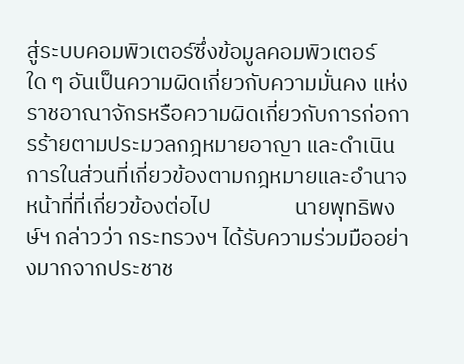สู่ระบบคอมพิวเตอร์ซึ่งข้อมูลคอมพิวเตอร์ใด ๆ อันเป็นความผิดเกี่ยวกับความมั่นคง แห่งราชอาณาจักรหรือความผิดเกี่ยวกับการก่อการร้ายตามประมวลกฎหมายอาญา และดำเนินการในส่วนที่เกี่ยวข้องตามกฎหมายและอำนาจหน้าที่ที่เกี่ยวข้องต่อไป                 นายพุทธิพงษ์ฯ กล่าวว่า กระทรวงฯ ได้รับความร่วมมืออย่างมากจากประชาช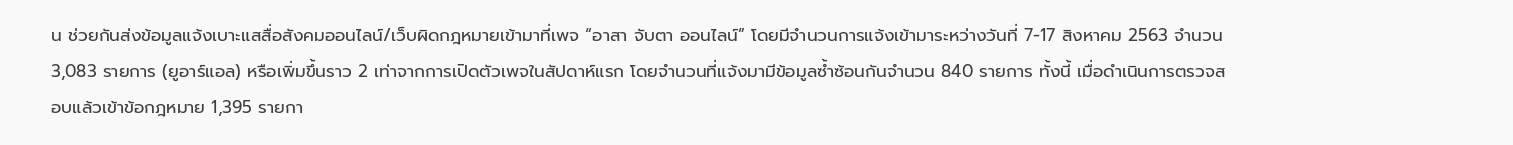น ช่วยกันส่งข้อมูลแจ้งเบาะแสสื่อสังคมออนไลน์/เว็บผิดกฎหมายเข้ามาที่เพจ “อาสา จับตา ออนไลน์” โดยมีจำนวนการแจ้งเข้ามาระหว่างวันที่ 7-17 สิงหาคม 2563 จำนวน 3,083 รายการ (ยูอาร์แอล) หรือเพิ่มขึ้นราว 2 เท่าจากการเปิดตัวเพจในสัปดาห์แรก โดยจำนวนที่แจ้งมามีข้อมูลซ้ำซ้อนกันจำนวน 840 รายการ ทั้งนี้ เมื่อดำเนินการตรวจสอบแล้วเข้าข้อกฎหมาย 1,395 รายกา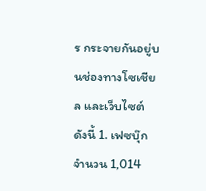ร กระจายกันอยู่บนช่องทางโซเชียล และเว็บไซต์ ดังนี้ 1. เฟซบุ๊ก จำนวน 1,014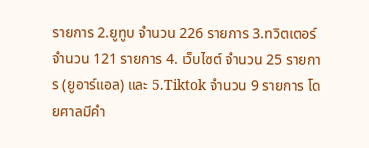รายการ 2.ยูทูบ จำนวน 226 รายการ 3.ทวิตเตอร์ จำนวน 121 รายการ 4. เว็บไซต์ จำนวน 25 รายการ (ยูอาร์แอล) และ 5.Tiktok จำนวน 9 รายการ โดยศาลมีคำ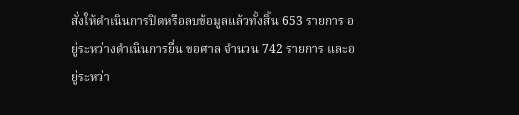สั่งให้ดำเนินการปิดหรือลบข้อมูลแล้วทั้งสิ้น 653 รายการ อยู่ระหว่างดำเนินการยื่น ขอศาล จำนวน 742 รายการ และอยู่ระหว่า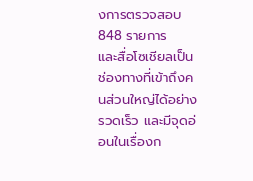งการตรวจสอบ 848 รายการ                  และสื่อโซเชียลเป็นช่องทางที่เข้าถึงคนส่วนใหญ่ได้อย่างรวดเร็ว และมีจุดอ่อนในเรื่องก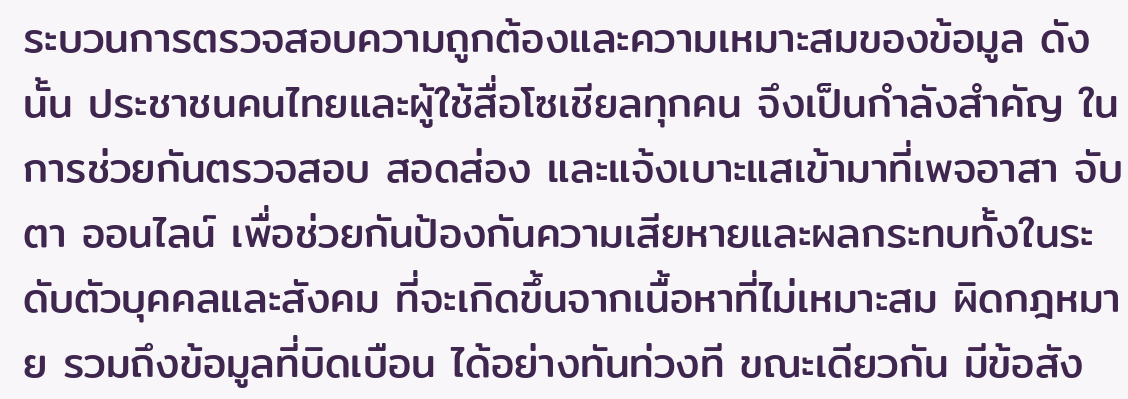ระบวนการตรวจสอบความถูกต้องและความเหมาะสมของข้อมูล ดังนั้น ประชาชนคนไทยและผู้ใช้สื่อโซเชียลทุกคน จึงเป็นกำลังสำคัญ ในการช่วยกันตรวจสอบ สอดส่อง และแจ้งเบาะแสเข้ามาที่เพจอาสา จับตา ออนไลน์ เพื่อช่วยกันป้องกันความเสียหายและผลกระทบทั้งในระดับตัวบุคคลและสังคม ที่จะเกิดขึ้นจากเนื้อหาที่ไม่เหมาะสม ผิดกฎหมาย รวมถึงข้อมูลที่บิดเบือน ได้อย่างทันท่วงที ขณะเดียวกัน มีข้อสัง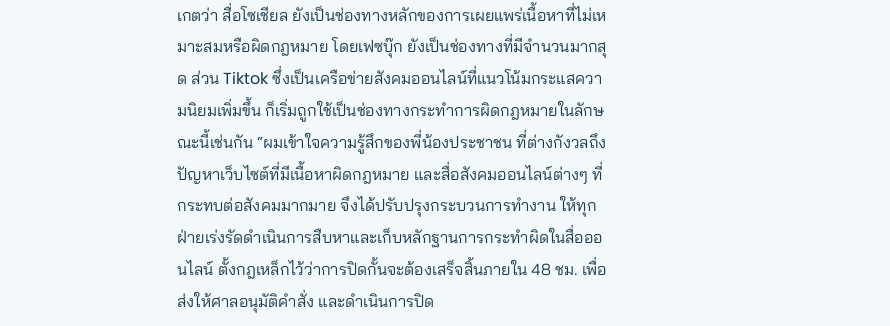เกตว่า สื่อโซเชียล ยังเป็นช่องทางหลักของการเผยแพร่เนื้อหาที่ไม่เหมาะสมหรือผิดกฎหมาย โดยเฟซบุ๊ก ยังเป็นช่องทางที่มีจำนวนมากสุด ส่วน Tiktok ซึ่งเป็นเครือข่ายสังคมออนไลน์ที่แนวโน้มกระแสความนิยมเพิ่มขึ้น ก็เริ่มถูกใช้เป็นช่องทางกระทำการผิดกฎหมายในลักษณะนี้เช่นกัน “ผมเข้าใจความรู้สึกของพี่น้องประชาชน ที่ต่างกังวลถึงปัญหาเว็บไซต์ที่มีเนื้อหาผิดกฎหมาย และสื่อสังคมออนไลน์ต่างๆ ที่กระทบต่อสังคมมากมาย จึงได้ปรับปรุงกระบวนการทำงาน ให้ทุกฝ่ายเร่งรัดดำเนินการสืบหาและเก็บหลักฐานการกระทำผิดในสื่อออนไลน์ ตั้งกฎเหล็กไว้ว่าการปิดกั้นจะต้องเสร็จสิ้นภายใน 48 ชม. เพื่อส่งให้ศาลอนุมัติคำสั่ง และดำเนินการปิด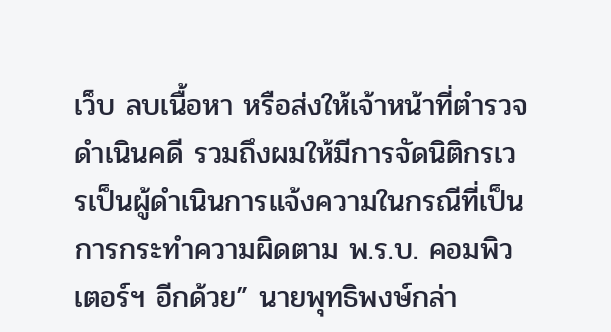เว็บ ลบเนื้อหา หรือส่งให้เจ้าหน้าที่ตำรวจดำเนินคดี รวมถึงผมให้มีการจัดนิติกรเวรเป็นผู้ดำเนินการแจ้งความในกรณีที่เป็นการกระทำความผิดตาม พ.ร.บ. คอมพิวเตอร์ฯ อีกด้วย” นายพุทธิพงษ์กล่า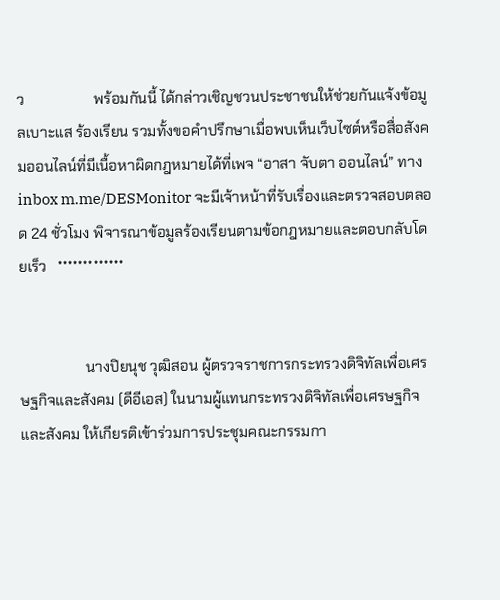ว                   พร้อมกันนี้ ได้กล่าวเชิญชวนประชาชนให้ช่วยกันแจ้งข้อมูลเบาะแส ร้องเรียน รวมทั้งขอคำปรึกษาเมื่อพบเห็นเว็บไซต์หรือสื่อสังคมออนไลน์ที่มีเนื้อหาผิดกฎหมายได้ที่เพจ “อาสา จับตา ออนไลน์” ทาง inbox m.me/DESMonitor จะมีเจ้าหน้าที่รับเรื่องและตรวจสอบตลอด 24 ชั่วโมง พิจารณาข้อมูลร้องเรียนตามข้อกฎหมายและตอบกลับโดยเร็ว   *************


                  นางปิยนุช วุฒิสอน ผู้ตรวจราชการกระทรวงดิจิทัลเพื่อเศรษฐกิจและสังคม (ดีอีเอส) ในนามผู้แทนกระทรวงดิจิทัลเพื่อเศรษฐกิจและสังคม ให้เกียรติเข้าร่วมการประชุมคณะกรรมกา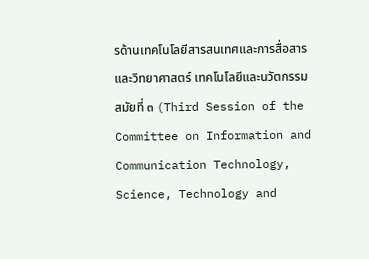รด้านเทคโนโลยีสารสนเทศและการสื่อสาร และวิทยาศาสตร์ เทคโนโลยีและนวัตกรรม สมัยที่ ๓ (Third Session of the Committee on Information and Communication Technology, Science, Technology and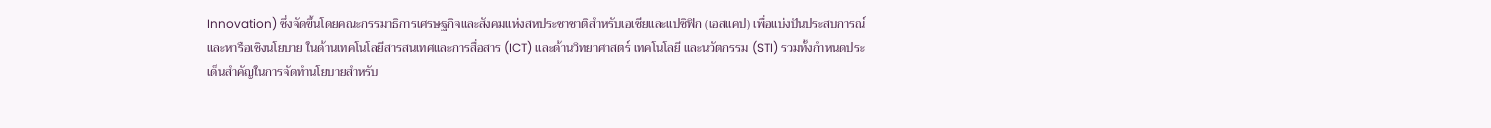Innovation) ซึ่งจัดขึ้นโดยคณะกรรมาธิการเศรษฐกิจและสังคมแห่งสหประชาชาติสำหรับเอเชียและแปซิฟิก (เอสแคป) เพื่อแบ่งปันประสบการณ์และหารือเชิงนโยบาย ในด้านเทคโนโลยีสารสนเทศและการสื่อสาร (ICT) และด้านวิทยาศาสตร์ เทคโนโลยี และนวัตกรรม (STI) รวมทั้งกำหนดประเด็นสำคัญในการจัดทำนโยบายสำหรับ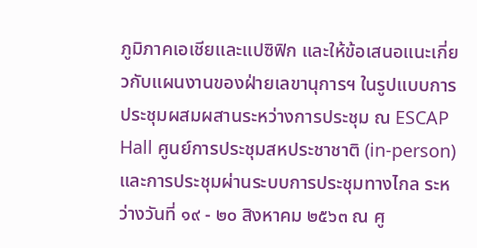ภูมิภาคเอเชียและแปซิฟิก และให้ข้อเสนอแนะเกี่ยวกับแผนงานของฝ่ายเลขานุการฯ ในรูปแบบการประชุมผสมผสานระหว่างการประชุม ณ ESCAP Hall ศูนย์การประชุมสหประชาชาติ (in-person) และการประชุมผ่านระบบการประชุมทางไกล ระหว่างวันที่ ๑๙ - ๒๐ สิงหาคม ๒๕๖๓ ณ ศู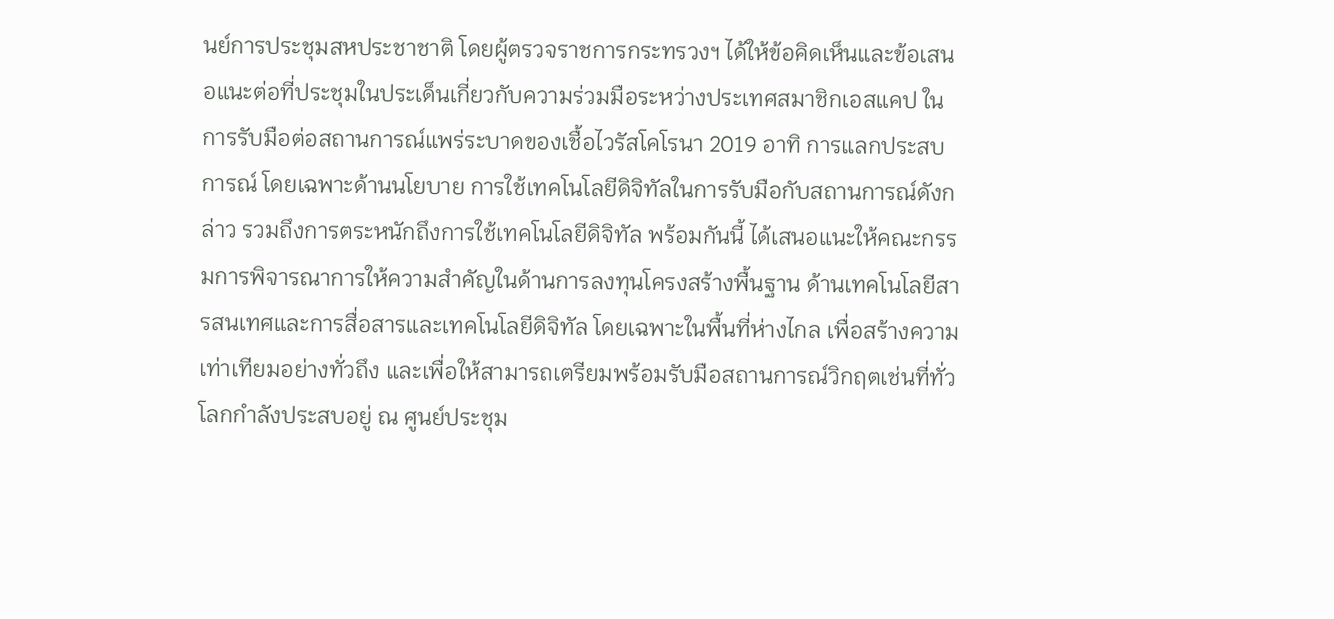นย์การประชุมสหประชาชาติ โดยผู้ตรวจราชการกระทรวงฯ ได้ให้ข้อคิดเห็นและข้อเสนอแนะต่อที่ประชุมในประเด็นเกี่ยวกับความร่วมมือระหว่างประเทศสมาชิกเอสแคป ในการรับมือต่อสถานการณ์แพร่ระบาดของเชื้อไวรัสโคโรนา 2019 อาทิ การแลกประสบการณ์ โดยเฉพาะด้านนโยบาย การใช้เทคโนโลยีดิจิทัลในการรับมือกับสถานการณ์ดังกล่าว รวมถึงการตระหนักถึงการใช้เทคโนโลยีดิจิทัล พร้อมกันนี้ ได้เสนอแนะให้คณะกรรมการพิจารณาการให้ความสำคัญในด้านการลงทุนโครงสร้างพื้นฐาน ด้านเทคโนโลยีสารสนเทศและการสื่อสารและเทคโนโลยีดิจิทัล โดยเฉพาะในพื้นที่ห่างไกล เพื่อสร้างความเท่าเทียมอย่างทั่วถึง และเพื่อให้สามารถเตรียมพร้อมรับมือสถานการณ์วิกฤตเช่นที่ทั่วโลกกำลังประสบอยู่ ณ ศูนย์ประชุม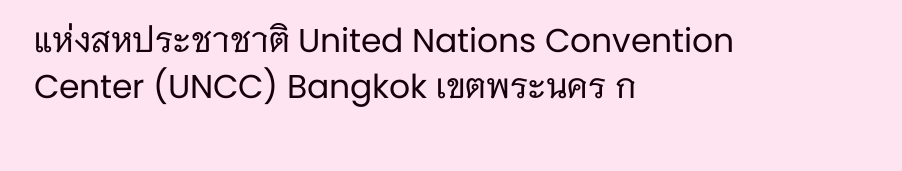แห่งสหประชาชาติ United Nations Convention Center (UNCC) Bangkok เขตพระนคร ก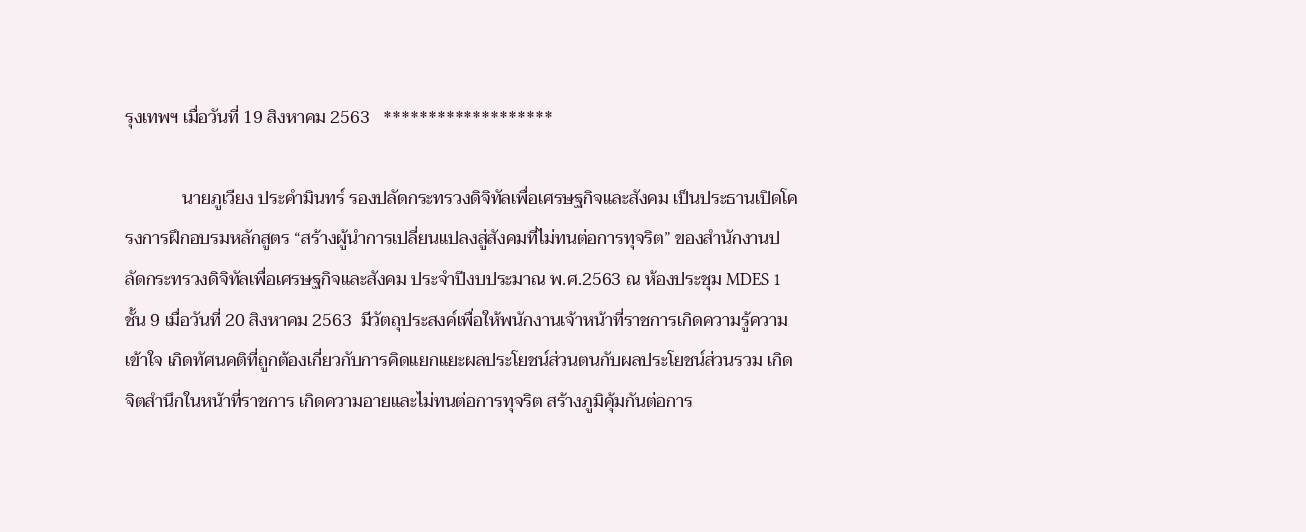รุงเทพฯ เมื่อวันที่ 19 สิงหาคม 2563   *******************

             นายภูเวียง ประคำมินทร์ รองปลัดกระทรวงดิจิทัลเพื่อเศรษฐกิจและสังคม เป็นประธานเปิดโครงการฝึกอบรมหลักสูตร “สร้างผู้นำการเปลี่ยนแปลงสู่สังคมที่ไม่ทนต่อการทุจริต” ของสำนักงานปลัดกระทรวงดิจิทัลเพื่อเศรษฐกิจและสังคม ประจำปีงบประมาณ พ.ศ.2563 ณ ห้องประชุม MDES 1 ชั้น 9 เมื่อวันที่ 20 สิงหาคม 2563  มีวัตถุประสงค์เพื่อให้พนักงานเจ้าหน้าที่ราชการเกิดความรู้ความเข้าใจ เกิดทัศนคติที่ถูกต้องเกี่ยวกับการคิดแยกแยะผลประโยชน์ส่วนตนกับผลประโยชน์ส่วนรวม เกิดจิตสำนึกในหน้าที่ราชการ เกิดความอายและไม่ทนต่อการทุจริต สร้างภูมิคุ้มกันต่อการ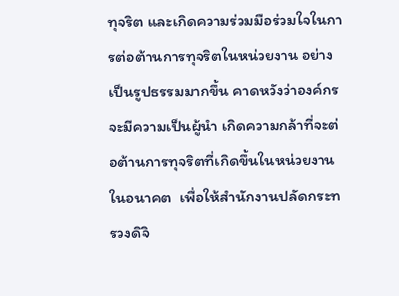ทุจริต และเกิดความร่วมมือร่วมใจในการต่อต้านการทุจริตในหน่วยงาน อย่างเป็นรูปธรรมมากขึ้น คาดหวังว่าองค์กรจะมีความเป็นผู้นำ เกิดความกล้าที่จะต่อต้านการทุจริตที่เกิดขึ้นในหน่วยงานในอนาคต  เพื่อให้สำนักงานปลัดกระทรวงดิจิ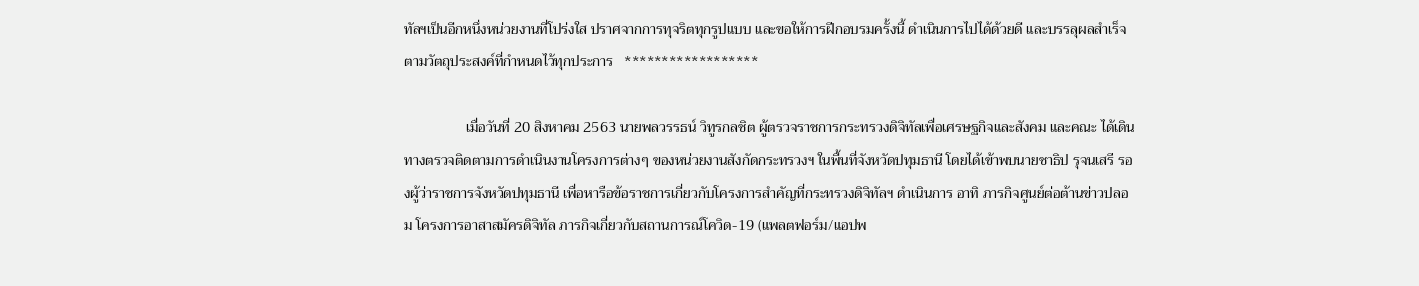ทัลฯเป็นอีกหนึ่งหน่วยงานที่โปร่งใส ปราศจากการทุจริตทุกรูปแบบ และขอให้การฝีกอบรมครั้งนี้ ดำเนินการไปได้ด้วยดี และบรรลุผลสำเร็จตามวัตถุประสงค์ที่กำหนดไว้ทุกประการ   ******************

                 เมื่อวันที่ 20 สิงหาคม 2563 นายพลวรรธน์ วิทูรกลชิต ผู้ตรวจราชการกระทรวงดิจิทัลเพื่อเศรษฐกิจและสังคม และคณะ ได้เดินทางตรวจติดตามการดำเนินงานโครงการต่างๆ ของหน่วยงานสังกัดกระทรวงฯ ในพื้นที่จังหวัดปทุมธานี โดยได้เข้าพบนายชาธิป รุจนเสรี รองผู้ว่าราชการจังหวัดปทุมธานี เพื่อหารือข้อราชการเกี่ยวกับโครงการสำคัญที่กระทรวงดิจิทัลฯ ดำเนินการ อาทิ ภารกิจศูนย์ต่อต้านข่าวปลอม โครงการอาสาสมัครดิจิทัล ภารกิจเกี่ยวกับสถานการณ์โควิด-19 (แพลตฟอร์ม/แอปพ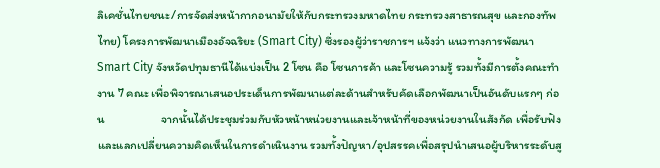ลิเคชั่นไทยชนะ/การจัดส่งหน้ากากอนามัยให้กับกระทรวงมหาดไทย กระทรวงสาธารณสุข และกองทัพไทย) โครงการพัฒนาเมืองอัจฉริยะ (Smart City) ซึ่งรองผู้ว่าราชการฯ แจ้งว่า แนวทางการพัฒนา Smart City จังหวัดปทุมธานีได้แบ่งเป็น 2 โซน คือ โซนการค้า และโซนความรู้ รวมทั้งมีการตั้งคณะทำงาน 7 คณะ เพื่อพิจารณาเสนอประเด็นการพัฒนาแต่ละด้านสำหรับคัดเลือกพัฒนาเป็นอันดับแรกๆ ก่อน                     จากนั้นได้ประชุมร่วมกับหัวหน้าหน่วยงานและเจ้าหน้าที่ของหน่วยงานในสังกัด เพื่อรับฟังและแลกเปลี่ยนความคิดเห็นในการดำเนินงาน รวมทั้งปัญหา/อุปสรรคเพื่อสรุปนำเสนอผู้บริหารระดับสู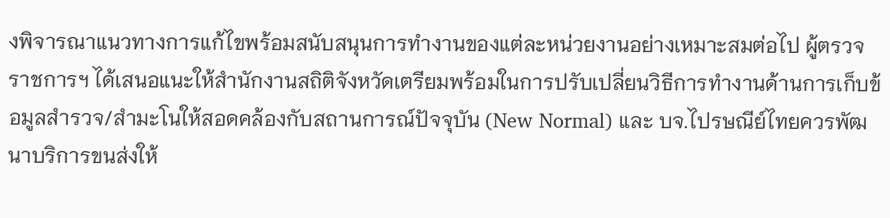งพิจารณาแนวทางการแก้ไขพร้อมสนับสนุนการทำงานของแต่ละหน่วยงานอย่างเหมาะสมต่อไป ผู้ตรวจราชการฯ ได้เสนอแนะให้สำนักงานสถิติจังหวัดเตรียมพร้อมในการปรับเปลี่ยนวิธีการทำงานด้านการเก็บข้อมูลสำรวจ/สำมะโนให้สอดคล้องกับสถานการณ์ปัจจุบัน (New Normal) และ บจ.ไปรษณีย์ไทยควรพัฒนาบริการขนส่งให้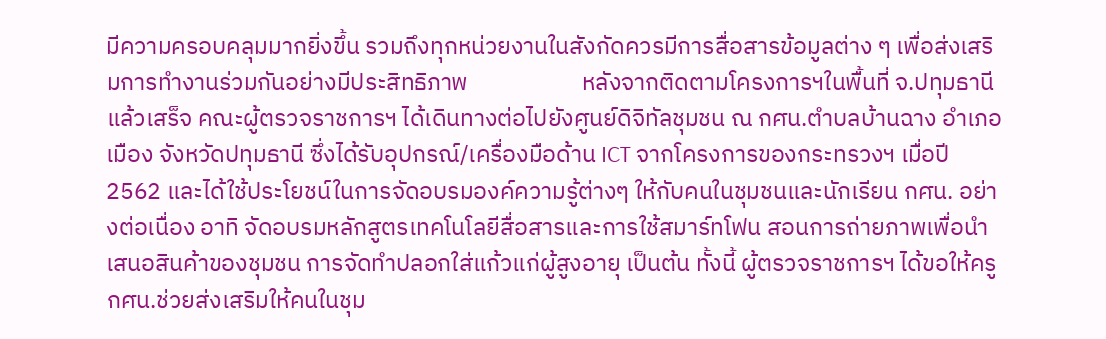มีความครอบคลุมมากยิ่งขึ้น รวมถึงทุกหน่วยงานในสังกัดควรมีการสื่อสารข้อมูลต่าง ๆ เพื่อส่งเสริมการทำงานร่วมกันอย่างมีประสิทธิภาพ                     หลังจากติดตามโครงการฯในพื้นที่ จ.ปทุมธานี แล้วเสร็จ คณะผู้ตรวจราชการฯ ได้เดินทางต่อไปยังศูนย์ดิจิทัลชุมชน ณ กศน.ตำบลบ้านฉาง อำเภอเมือง จังหวัดปทุมธานี ซึ่งได้รับอุปกรณ์/เครื่องมือด้าน ICT จากโครงการของกระทรวงฯ เมื่อปี 2562 และได้ใช้ประโยชน์ในการจัดอบรมองค์ความรู้ต่างๆ ให้กับคนในชุมชนและนักเรียน กศน. อย่างต่อเนื่อง อาทิ จัดอบรมหลักสูตรเทคโนโลยีสื่อสารและการใช้สมาร์ทโฟน สอนการถ่ายภาพเพื่อนำเสนอสินค้าของชุมชน การจัดทำปลอกใส่แก้วแก่ผู้สูงอายุ เป็นต้น ทั้งนี้ ผู้ตรวจราชการฯ ได้ขอให้ครู กศน.ช่วยส่งเสริมให้คนในชุม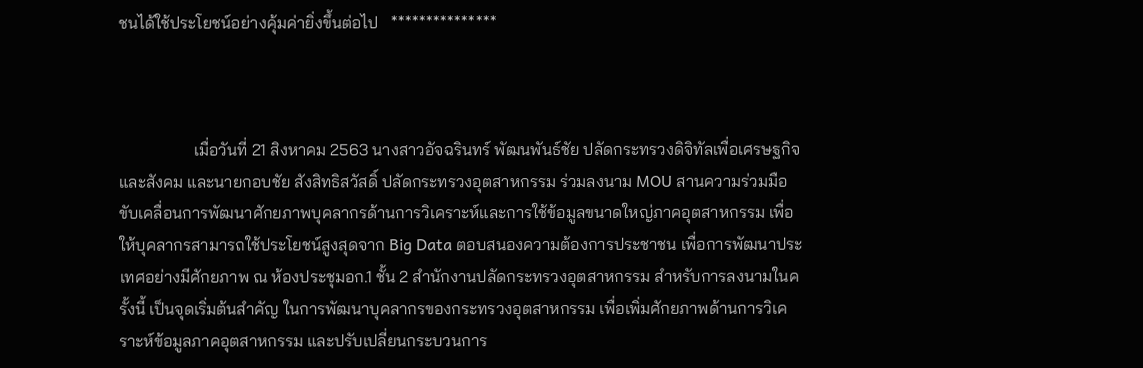ชนได้ใช้ประโยชน์อย่างคุ้มค่ายิ่งขึ้นต่อไป   ***************



                  เมื่อวันที่ 21 สิงหาคม 2563 นางสาวอัจฉรินทร์ พัฒนพันธ์ชัย ปลัดกระทรวงดิจิทัลเพื่อเศรษฐกิจและสังคม และนายกอบชัย สังสิทธิสวัสดิ์ ปลัดกระทรวงอุตสาหกรรม ร่วมลงนาม MOU สานความร่วมมือ ขับเคลื่อนการพัฒนาศักยภาพบุคลากรด้านการวิเคราะห์และการใช้ข้อมูลขนาดใหญ่ภาคอุตสาหกรรม เพื่อให้บุคลากรสามารถใช้ประโยชน์สูงสุดจาก Big Data ตอบสนองความต้องการประชาชน เพื่อการพัฒนาประเทศอย่างมีศักยภาพ ณ ห้องประชุมอก.1 ชั้น 2 สำนักงานปลัดกระทรวงอุตสาหกรรม สำหรับการลงนามในครั้งนี้ เป็นจุดเริ่มต้นสำคัญ ในการพัฒนาบุคลากรของกระทรวงอุตสาหกรรม เพื่อเพิ่มศักยภาพด้านการวิเคราะห์ข้อมูลภาคอุตสาหกรรม และปรับเปลี่ยนกระบวนการ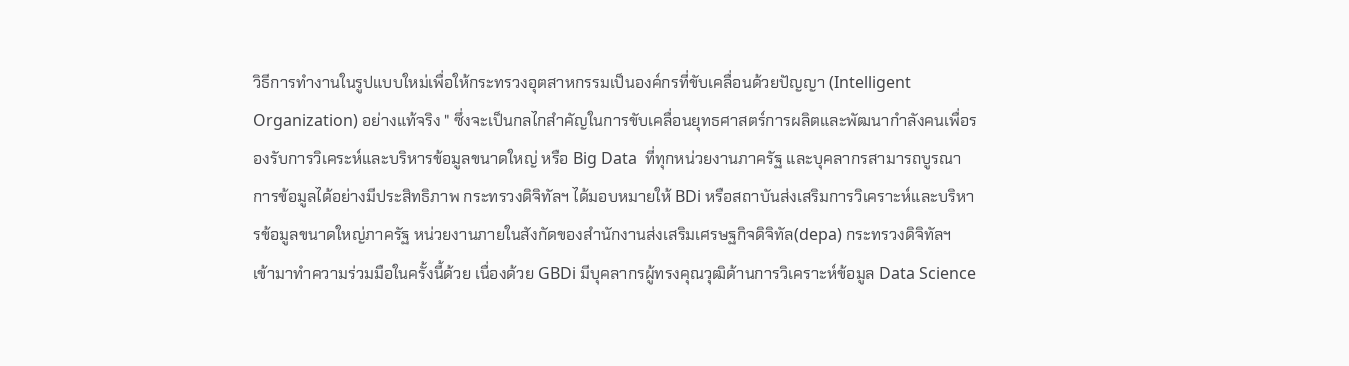วิธีการทำงานในรูปแบบใหม่เพื่อให้กระทรวงอุตสาหกรรมเป็นองค์กรที่ขับเคลื่อนด้วยปัญญา (Intelligent Organization) อย่างแท้จริง " ซึ่งจะเป็นกลไกสำคัญในการขับเคลื่อนยุทธศาสตร์การผลิตและพัฒนากำลังคนเพื่อรองรับการวิเคระห์และบริหารข้อมูลขนาดใหญ่ หรือ Big Data  ที่ทุกหน่วยงานภาครัฐ และบุคลากรสามารถบูรณาการข้อมูลได้อย่างมีประสิทธิภาพ กระทรวงดิจิทัลฯ ได้มอบหมายให้ BDi หรือสถาบันส่งเสริมการวิเคราะห์และบริหารข้อมูลขนาดใหญ่ภาครัฐ หน่วยงานภายในสังกัดของสำนักงานส่งเสริมเศรษฐกิจดิจิทัล(depa) กระทรวงดิจิทัลฯ เข้ามาทำความร่วมมือในครั้งนี้ด้วย เนื่องด้วย GBDi มีบุคลากรผู้ทรงคุณวุฒิด้านการวิเคราะห์ข้อมูล Data Science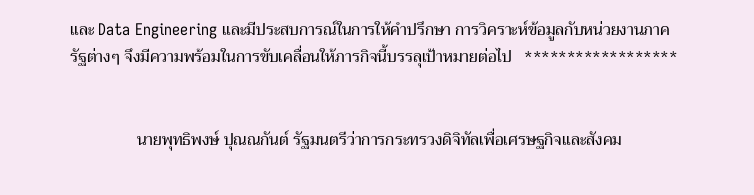และ Data Engineering และมีประสบการณ์ในการให้คำปรึกษา การวิคราะห์ข้อมูลกับหน่วยงานภาครัฐต่างๆ จึงมีความพร้อมในการขับเคลื่อนให้ภารกิจนี้บรรลุเป้าหมายต่อไป   ******************


                นายพุทธิพงษ์ ปุณณกันต์ รัฐมนตรีว่าการกระทรวงดิจิทัลเพื่อเศรษฐกิจและสังคม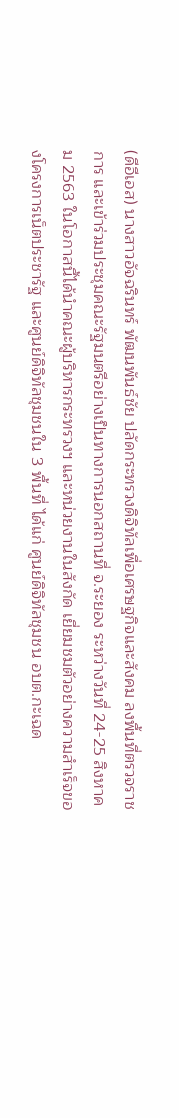(ดีอีเอส) นางสาวอัจฉรินทร์ พัฒนพันธ์ชัย ปลัดกระทรวงดิจิทัลเพื่อเศรษฐกิจและสังคม ลงพื้นที่ตรวจราชการ และเข้าร่วมประชุมคณะรัฐมนตรีอย่างเป็นทางการนอกสถานที่ จ.ระยอง ระหว่างวันที่ 24-25 สิงหาคม 2563 ในโอกาสนี้ได้นำคณะผู้บริหารกระทรวงฯ และหน่วยงานในสังกัด เยี่ยมชมตัวอย่างความสำเร็จของโครงการเน็ตประชารัฐ และศูนย์ดิจิทัลชุมชนใน 3 พื้นที่ ได้แก่ ศูนย์ดิจิทัลชุมชน อบต.กะเฉด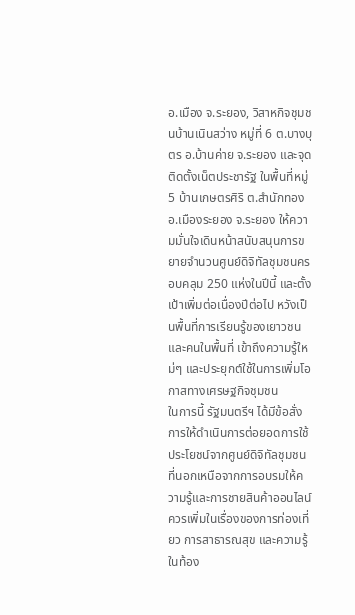อ.เมือง จ.ระยอง, วิสาหกิจชุมชนบ้านเนินสว่าง หมู่ที่ 6 ต.บางบุตร อ.บ้านค่าย จ.ระยอง และจุดติดตั้งเน็ตประชารัฐ ในพื้นที่หมู่ 5 บ้านเกษตรศิริ ต.สำนักทอง อ.เมืองระยอง จ.ระยอง ให้ความมั่นใจเดินหน้าสนับสนุนการขยายจำนวนศูนย์ดิจิทัลชุมชนครอบคลุม 250 แห่งในปีนี้ และตั้งเป้าเพิ่มต่อเนื่องปีต่อไป หวังเป็นพื้นที่การเรียนรู้ของเยาวชนและคนในพื้นที่ เข้าถึงความรู้ใหม่ๆ และประยุกต์ใช้ในการเพิ่มโอกาสทางเศรษฐกิจชุมชน                   ในการนี้ รัฐมนตรีฯ ได้มีข้อสั่งการให้ดำเนินการต่อยอดการใช้ประโยชน์จากศูนย์ดิจิทัลชุมชน ที่นอกเหนือจากการอบรมให้ความรู้และการชายสินค้าออนไลน์ ควรเพิ่มในเรื่องของการท่องเที่ยว การสาธารณสุข และความรู้ในท้อง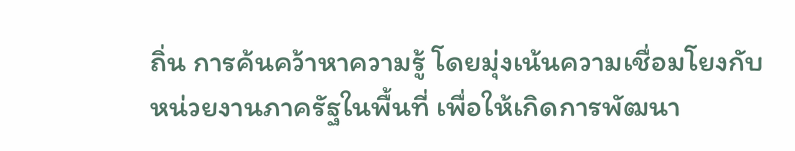ถิ่น การค้นคว้าหาความรู้ โดยมุ่งเน้นความเชื่อมโยงกับหน่วยงานภาครัฐในพื้นที่ เพื่อให้เกิดการพัฒนา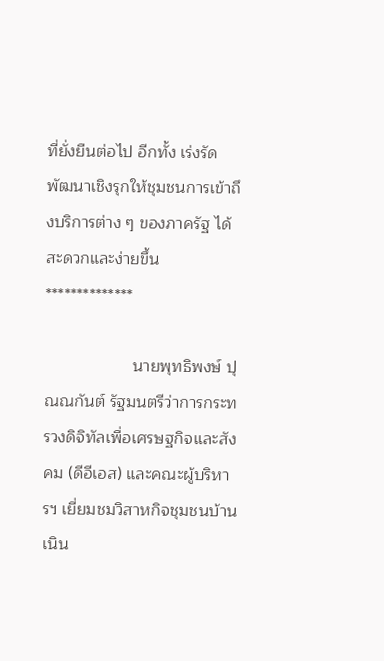ที่ยั่งยืนต่อไป อีกทั้ง เร่งรัดพัฒนาเชิงรุกให้ชุมชนการเข้าถึงบริการต่าง ๆ ของภาครัฐ ได้สะดวกและง่ายขึ้น   **************

                   นายพุทธิพงษ์ ปุณณกันต์ รัฐมนตรีว่าการกระทรวงดิจิทัลเพื่อเศรษฐกิจและสังคม (ดีอีเอส) และคณะผู้บริหารฯ เยี่ยมชมวิสาหกิจชุมชนบ้านเนิน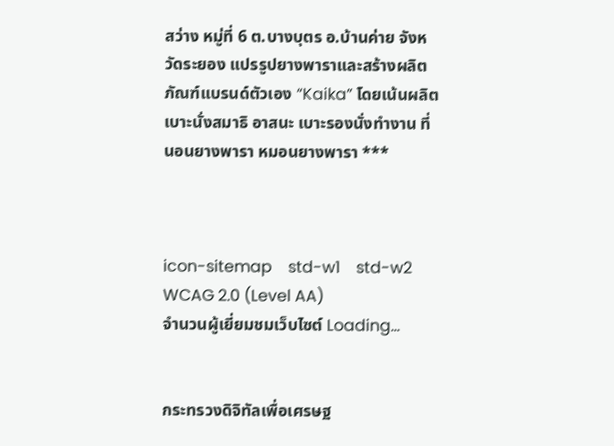สว่าง หมู่ที่ 6 ต.บางบุตร อ.บ้านค่าย จังหวัดระยอง แปรรูปยางพาราและสร้างผลิตภัณฑ์แบรนด์ตัวเอง “Kaika” โดยเน้นผลิตเบาะนั่งสมาธิ อาสนะ เบาะรองนั่งทำงาน ที่นอนยางพารา หมอนยางพารา ***



icon-sitemap    std-w1    std-w2    WCAG 2.0 (Level AA)
จำนวนผู้เยี่ยมชมเว็บไซต์ Loading...


กระทรวงดิจิทัลเพื่อเศรษฐ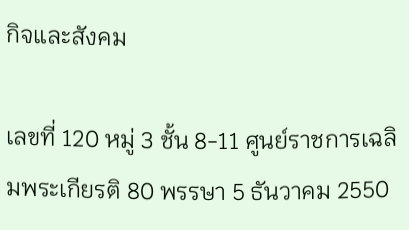กิจและสังคม

เลขที่ 120 หมู่ 3 ชั้น 8-11 ศูนย์ราชการเฉลิมพระเกียรติ 80 พรรษา 5 ธันวาคม 2550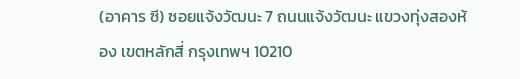(อาคาร ซี) ซอยแจ้งวัฒนะ 7 ถนนแจ้งวัฒนะ แขวงทุ่งสองห้อง เขตหลักสี่ กรุงเทพฯ 10210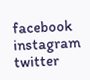facebook
instagram
twitter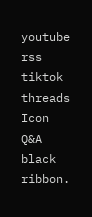youtube
rss
tiktok
threads
Icon Q&A
black ribbon.